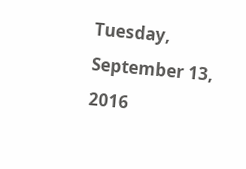Tuesday, September 13, 2016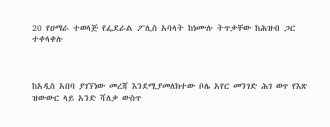20 የዐማራ ተወላጅ የፌደራል ፖሊስ አባላት ከነሙሉ ትጥቃቸው ከሕዝብ ጋር ተቀላቀሉ



ከአዲስ አበባ ያገኘነው መረጃ እንደሚያመለክተው ቦሌ አየር መንገድ ሕገ ወጥ የእጽ ዝውውር ላይ አንድ ሻለቃ ውስጥ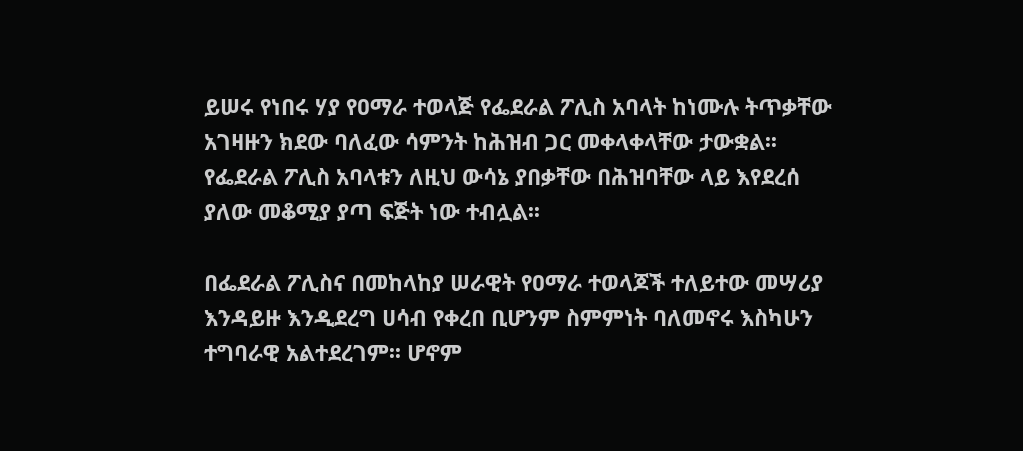ይሠሩ የነበሩ ሃያ የዐማራ ተወላጅ የፌደራል ፖሊስ አባላት ከነሙሉ ትጥቃቸው አገዛዙን ክደው ባለፈው ሳምንት ከሕዝብ ጋር መቀላቀላቸው ታውቋል፡፡ የፌደራል ፖሊስ አባላቱን ለዚህ ውሳኔ ያበቃቸው በሕዝባቸው ላይ እየደረሰ ያለው መቆሚያ ያጣ ፍጅት ነው ተብሏል፡፡

በፌደራል ፖሊስና በመከላከያ ሠራዊት የዐማራ ተወላጆች ተለይተው መሣሪያ እንዳይዙ እንዲደረግ ሀሳብ የቀረበ ቢሆንም ስምምነት ባለመኖሩ እስካሁን ተግባራዊ አልተደረገም፡፡ ሆኖም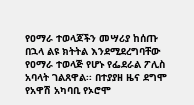የዐማራ ተወላጆችን መሣሪያ ከሰጡ በኋላ ልዩ ክትትል እንደሚደረግባቸው የዐማራ ተወላጅ የሆኑ የፌደራል ፖሊስ አባላት ገልጸዋል፡፡ በተያያዘ ዜና ደግሞ የአዋሽ አካባቢ የኦሮሞ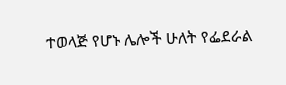ተወላጅ የሆኑ ሌሎች ሁለት የፌደራል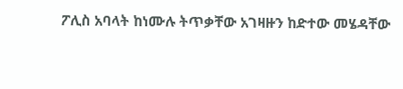ፖሊስ አባላት ከነሙሉ ትጥቃቸው አገዛዙን ከድተው መሄዳቸው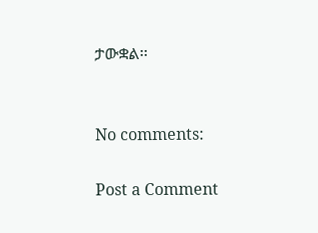ታውቋል፡፡


No comments:

Post a Comment